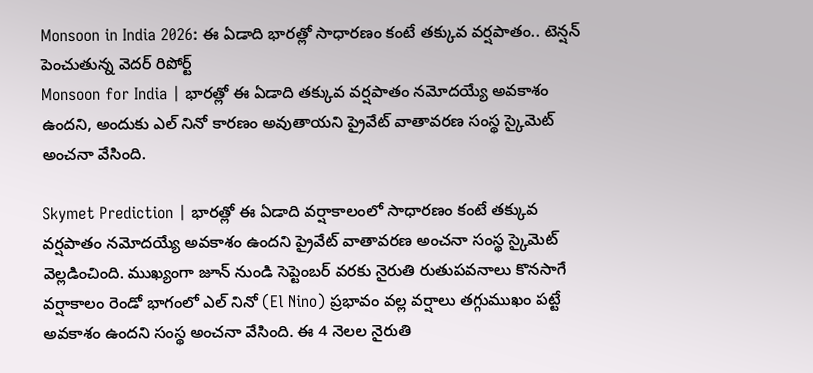Monsoon in India 2026: ఈ ఏడాది భారత్లో సాధారణం కంటే తక్కువ వర్షపాతం.. టెన్షన్ పెంచుతున్న వెదర్ రిపోర్ట్
Monsoon for India | భారత్లో ఈ ఏడాది తక్కువ వర్షపాతం నమోదయ్యే అవకాశం ఉందని, అందుకు ఎల్ నినో కారణం అవుతాయని ప్రైవేట్ వాతావరణ సంస్థ స్కైమెట్ అంచనా వేసింది.

Skymet Prediction | భారత్లో ఈ ఏడాది వర్షాకాలంలో సాధారణం కంటే తక్కువ వర్షపాతం నమోదయ్యే అవకాశం ఉందని ప్రైవేట్ వాతావరణ అంచనా సంస్థ స్కైమెట్ వెల్లడించింది. ముఖ్యంగా జూన్ నుండి సెప్టెంబర్ వరకు నైరుతి రుతుపవనాలు కొనసాగే వర్షాకాలం రెండో భాగంలో ఎల్ నినో (El Nino) ప్రభావం వల్ల వర్షాలు తగ్గుముఖం పట్టే అవకాశం ఉందని సంస్థ అంచనా వేసింది. ఈ 4 నెలల నైరుతి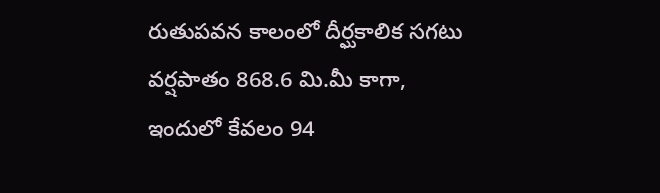రుతుపవన కాలంలో దీర్ఘకాలిక సగటు వర్షపాతం 868.6 మి.మీ కాగా, ఇందులో కేవలం 94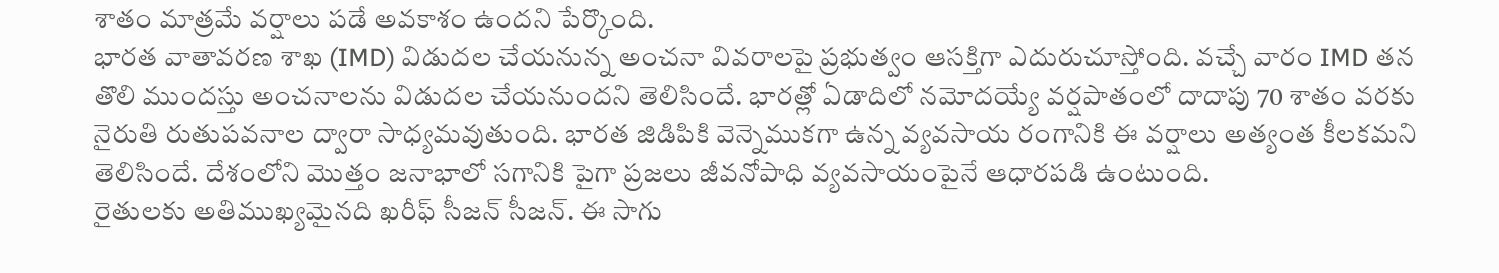శాతం మాత్రమే వర్షాలు పడే అవకాశం ఉందని పేర్కొంది.
భారత వాతావరణ శాఖ (IMD) విడుదల చేయనున్న అంచనా వివరాలపై ప్రభుత్వం ఆసక్తిగా ఎదురుచూస్తోంది. వచ్చే వారం IMD తన తొలి ముందస్తు అంచనాలను విడుదల చేయనుందని తెలిసిందే. భారత్లో ఏడాదిలో నమోదయ్యే వర్షపాతంలో దాదాపు 70 శాతం వరకు నైరుతి రుతుపవనాల ద్వారా సాధ్యమవుతుంది. భారత జిడిపికి వెన్నెముకగా ఉన్న వ్యవసాయ రంగానికి ఈ వర్షాలు అత్యంత కీలకమని తెలిసిందే. దేశంలోని మొత్తం జనాభాలో సగానికి పైగా ప్రజలు జీవనోపాధి వ్యవసాయంపైనే ఆధారపడి ఉంటుంది.
రైతులకు అతిముఖ్యమైనది ఖరీఫ్ సీజన్ సీజన్. ఈ సాగు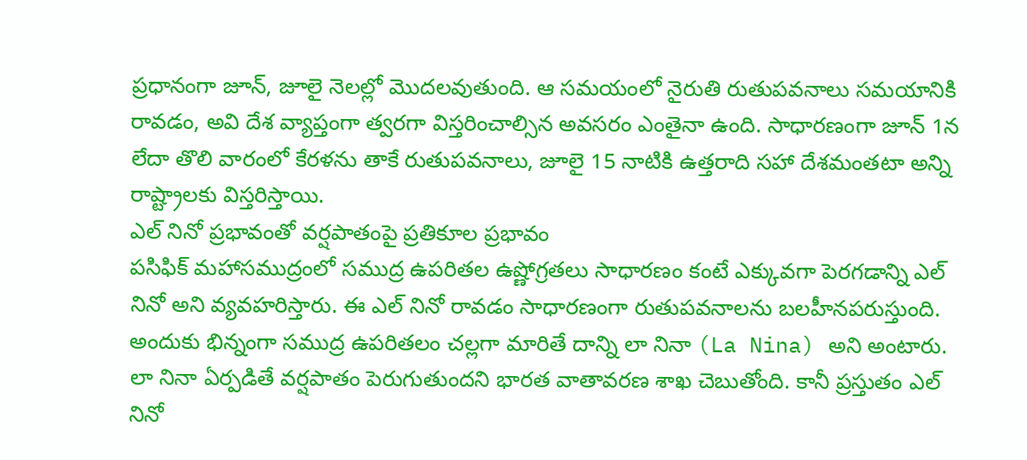ప్రధానంగా జూన్, జూలై నెలల్లో మొదలవుతుంది. ఆ సమయంలో నైరుతి రుతుపవనాలు సమయానికి రావడం, అవి దేశ వ్యాప్తంగా త్వరగా విస్తరించాల్సిన అవసరం ఎంతైనా ఉంది. సాధారణంగా జూన్ 1న లేదా తొలి వారంలో కేరళను తాకే రుతుపవనాలు, జూలై 15 నాటికి ఉత్తరాది సహా దేశమంతటా అన్ని రాష్ట్రాలకు విస్తరిస్తాయి.
ఎల్ నినో ప్రభావంతో వర్షపాతంపై ప్రతికూల ప్రభావం
పసిఫిక్ మహాసముద్రంలో సముద్ర ఉపరితల ఉష్ణోగ్రతలు సాధారణం కంటే ఎక్కువగా పెరగడాన్ని ఎల్ నినో అని వ్యవహరిస్తారు. ఈ ఎల్ నినో రావడం సాధారణంగా రుతుపవనాలను బలహీనపరుస్తుంది. అందుకు భిన్నంగా సముద్ర ఉపరితలం చల్లగా మారితే దాన్ని లా నినా (La Nina) అని అంటారు. లా నినా ఏర్పడితే వర్షపాతం పెరుగుతుందని భారత వాతావరణ శాఖ చెబుతోంది. కానీ ప్రస్తుతం ఎల్ నినో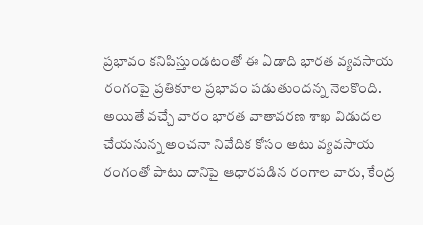ప్రభావం కనిపిస్తుండటంతో ఈ ఏడాది భారత వ్యవసాయ రంగంపై ప్రతికూల ప్రభావం పడుతుందన్న నెలకొంది. అయితే వచ్చే వారం భారత వాతావరణ శాఖ విడుదల చేయనున్న అంచనా నివేదిక కోసం అటు వ్యవసాయ రంగంతో పాటు దానిపై ఆధారపడిన రంగాల వారు, కేంద్ర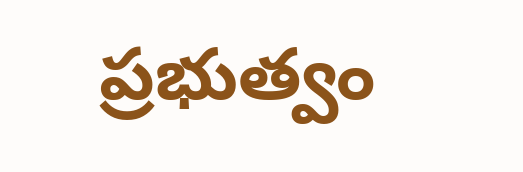ప్రభుత్వం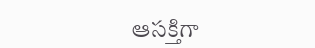ఆసక్తిగా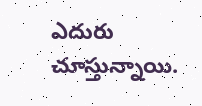ఎదురు చూస్తున్నాయి.